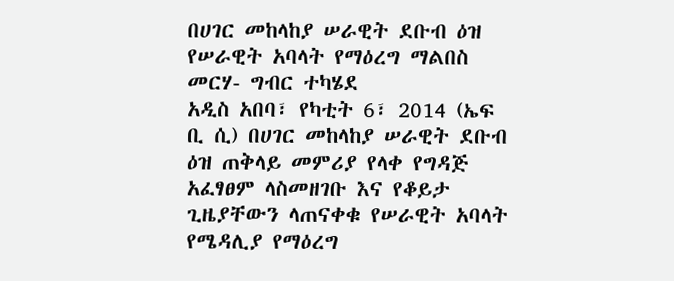በሀገር መከላከያ ሠራዊት ደቡብ ዕዝ የሠራዊት አባላት የማዕረግ ማልበስ መርሃ- ግብር ተካሄደ
አዲስ አበባ፣ የካቲት 6፣ 2014 (ኤፍ ቢ ሲ) በሀገር መከላከያ ሠራዊት ደቡብ ዕዝ ጠቅላይ መምሪያ የላቀ የግዳጅ አፈፃፀም ላስመዘገቡ እና የቆይታ ጊዜያቸውን ላጠናቀቁ የሠራዊት አባላት የሜዳሊያ የማዕረግ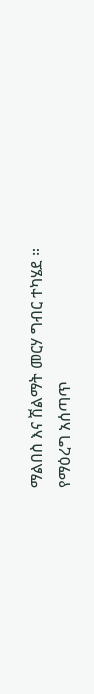ማልበስ እና ሽልማት መርሃ ግብር ተካሄደ ።
የማዕረግ አሰጣጥ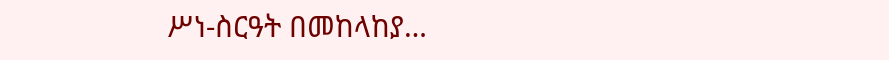ሥነ-ስርዓት በመከላከያ…